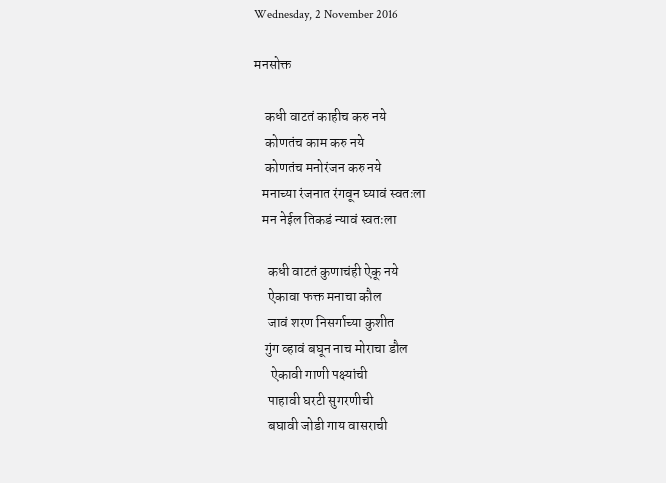Wednesday, 2 November 2016

मनसोक्त

    कधी वाटतं काहीच करु नये
    कोणतंच काम करु नये
    कोणतंच मनोरंजन करु नये
   मनाच्या रंजनात रंगवून घ्यावं स्वतःला
   मन नेईल तिकडं न्यावं स्वतःला

     कधी वाटतं कुणाचंही ऐकू नये
     ऐकावा फक्त मनाचा कौल
     जावं शरण निसर्गाच्या कुशीत
    गुंग व्हावं बघून नाच मोराचा डौल
      ऐकावी गाणी पक्ष्यांची
     पाहावी घरटी सुगरणीची
     बघावी जोडी गाय वासराची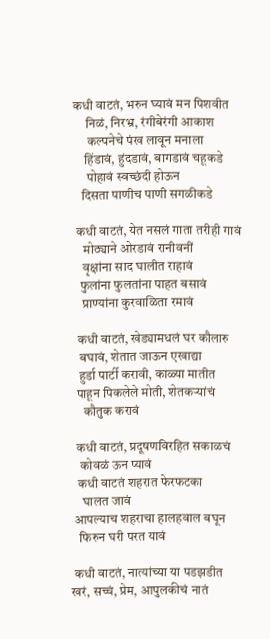कधी वाटतं, भरुन घ्यावं मन पिशवीत
     निळं, निरभ्र, रंगीबेरंगी आकाश
      कल्पनेचे पंख लावून मनाला
     हिंडावं, हुंदडावं, बागडावं चहूकडे
      पोहावं स्वच्छंदी होऊन
    दिसता पाणीच पाणी सगळीकडे

  कधी वाटतं, येत नसलं गाता तरीही गावं
     मोठ्याने ओरडावं रानीवनीं
     वृक्षांना साद घालीत राहावं
    फुलांना फुलतांना पाहत बसावं
     प्राण्यांना कुरवाळिता रमावं

   कधी वाटतं, खेड्यामधलं घर कौलारु
    बघावं, शेतात जाऊन एखाद्या
    हुर्डा पार्टी करावी, काळ्या मातीत
   पाहून पिकलेले मोती, शेतकऱ्यांचं
      कौतुक करावं

   कधी वाटतं, प्रदूषणविरहित सकाळचं
     कोवळं ऊन प्यावं
    कधी वाटतं शहरात फेरफटका
      घालत जावं
   आपल्याच शहराचा हालहवाल बघून
     फिरुन घरी परत यावं

   कधी वाटतं, नात्यांच्या या पडझडीत
  खरं, सच्चं, प्रेम, आपुलकीचं नातं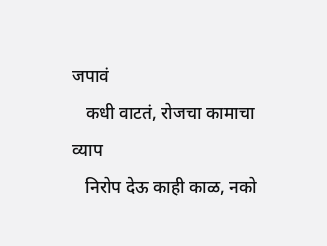जपावं
   कधी वाटतं, रोजचा कामाचा व्याप
   निरोप देऊ काही काळ, नको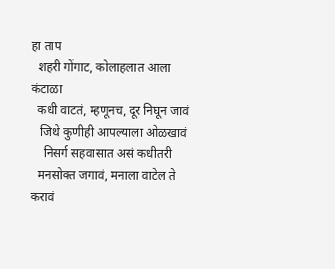हा ताप
  शहरी गोंगाट, कोलाहलात आला कंटाळा
  कधी वाटतं, म्हणूनच, दूर निघून जावं
   जिथे कुणीही आपल्याला ओळखावं
    निसर्ग सहवासात असं कधीतरी
  मनसोक्त जगावं, मनाला वाटेल ते करावं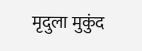मृदुला मुकुंद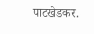पाटखेडकर.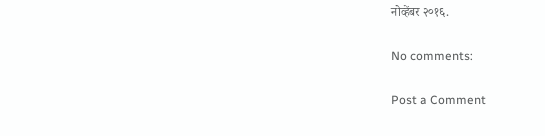नोव्हेंबर २०१६.

No comments:

Post a Comment